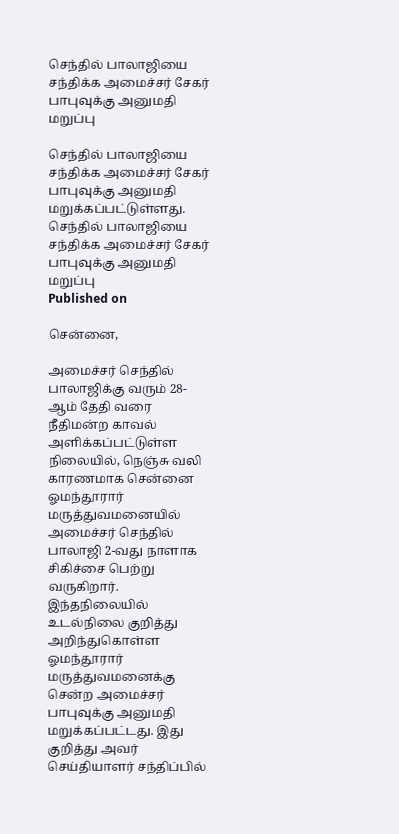செந்தில் பாலாஜியை சந்திக்க அமைச்சர் சேகர் பாபுவுக்கு அனுமதி மறுப்பு

செந்தில் பாலாஜியை சந்திக்க அமைச்சர் சேகர் பாபுவுக்கு அனுமதி மறுக்கப்பட்டுள்ளது.
செந்தில் பாலாஜியை சந்திக்க அமைச்சர் சேகர் பாபுவுக்கு அனுமதி மறுப்பு
Published on

சென்னை,

அமைச்சர் செந்தில் பாலாஜிக்கு வரும் 28-ஆம் தேதி வரை நீதிமன்ற காவல் அளிக்கப்பட்டுள்ள நிலையில், நெஞ்சு வலி காரணமாக சென்னை ஓமந்தூரார் மருத்துவமனையில் அமைச்சர் செந்தில் பாலாஜி 2-வது நாளாக சிகிச்சை பெற்று வருகிறார். இந்தநிலையில் உடல்நிலை குறித்து அறிந்துகொள்ள ஓமந்தூரார் மருத்துவமனைக்கு சென்ற அமைச்சர் பாபுவுக்கு அனுமதி மறுக்கப்பட்டது. இது குறித்து அவர் செய்தியாளர் சந்திப்பில்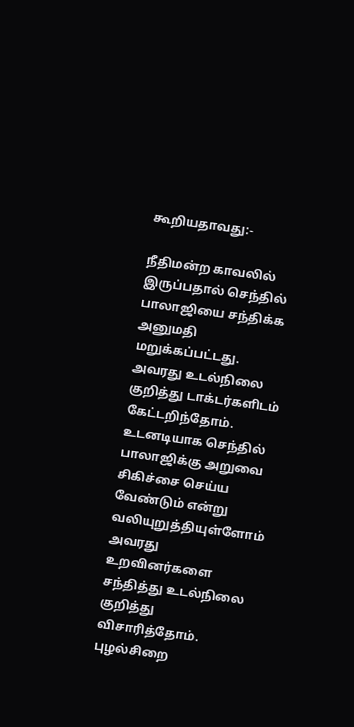கூறியதாவது:-

நீதிமன்ற காவலில் இருப்பதால் செந்தில் பாலாஜியை சந்திக்க அனுமதி மறுக்கப்பட்டது. அவரது உடல்நிலை குறித்து டாக்டர்களிடம் கேட்டறிந்தோம். உடனடியாக செந்தில் பாலாஜிக்கு அறுவை சிகிச்சை செய்ய வேண்டும் என்று வலியுறுத்தியுள்ளோம் அவரது உறவினர்களை சந்தித்து உடல்நிலை குறித்து விசாரித்தோம். புழல்சிறை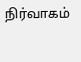நிர்வாகம்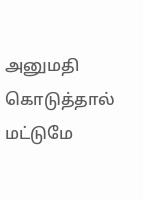அனுமதி கொடுத்தால் மட்டுமே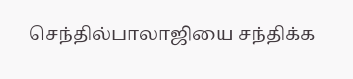செந்தில்பாலாஜியை சந்திக்க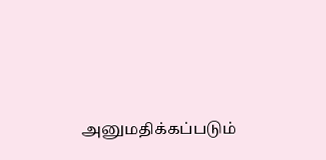அனுமதிக்கப்படும்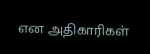என அதிகாரிகள்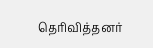தெரிவித்தனர்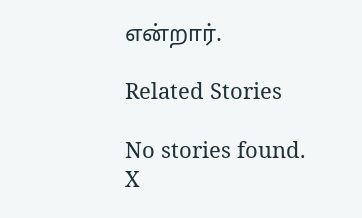என்றார்.

Related Stories

No stories found.
X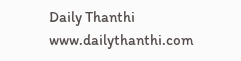Daily Thanthi
www.dailythanthi.com